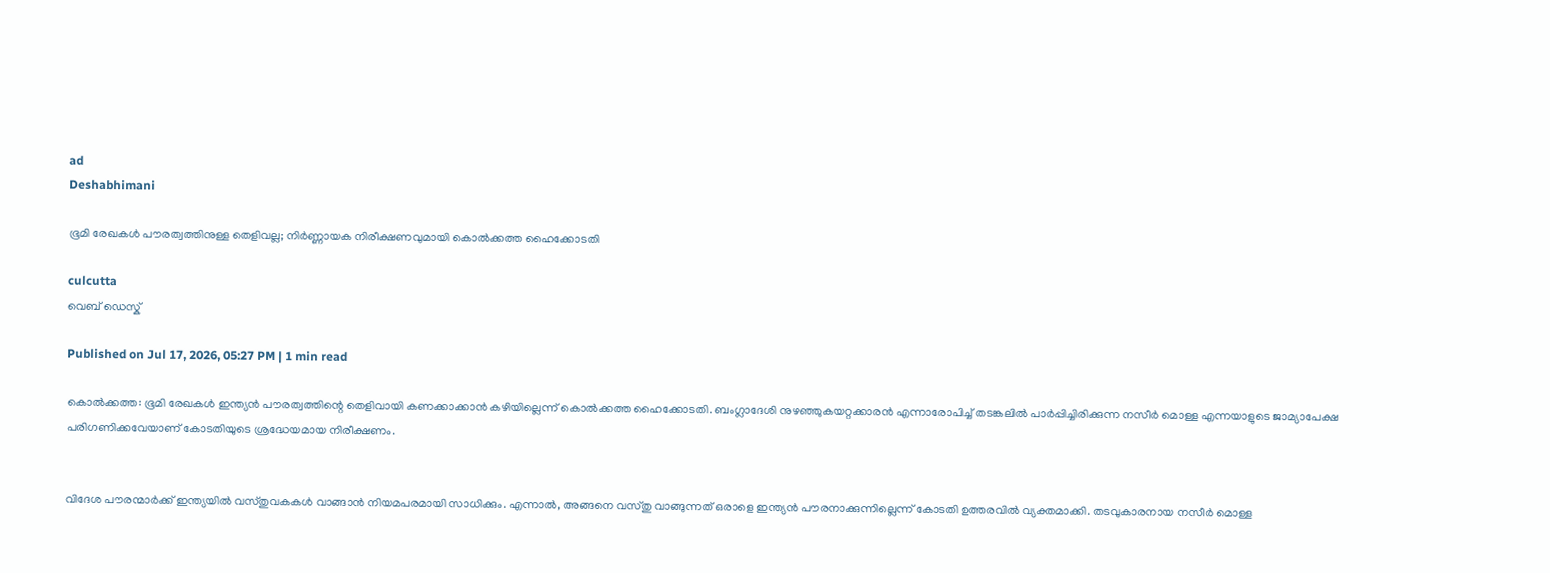ad
Deshabhimani

ഭൂമി രേഖകൾ പൗരത്വത്തിനുള്ള തെളിവല്ല; നിർണ്ണായക നിരീക്ഷണവുമായി കൊൽക്കത്ത ഹൈക്കോടതി

culcutta
വെബ് ഡെസ്ക്

Published on Jul 17, 2026, 05:27 PM | 1 min read

കൊൽക്കത്ത: ഭൂമി രേഖകൾ ഇന്ത്യൻ പൗരത്വത്തിന്റെ തെളിവായി കണക്കാക്കാൻ കഴിയില്ലെന്ന് കൊൽക്കത്ത ഹൈക്കോടതി. ബംഗ്ലാദേശി നുഴഞ്ഞുകയറ്റക്കാരൻ എന്നാരോപിച്ച് തടങ്കലിൽ പാർപ്പിച്ചിരിക്കുന്ന നസീർ മൊള്ള എന്നയാളുടെ ജാമ്യാപേക്ഷ പരിഗണിക്കവേയാണ് കോടതിയുടെ ശ്രദ്ധേയമായ നിരീക്ഷണം.


വിദേശ പൗരന്മാർക്ക് ഇന്ത്യയിൽ വസ്തുവകകൾ വാങ്ങാൻ നിയമപരമായി സാധിക്കും. എന്നാൽ, അങ്ങനെ വസ്തു വാങ്ങുന്നത് ഒരാളെ ഇന്ത്യൻ പൗരനാക്കുന്നില്ലെന്ന് കോടതി ഉത്തരവിൽ വ്യക്തമാക്കി. തടവുകാരനായ നസീർ മൊള്ള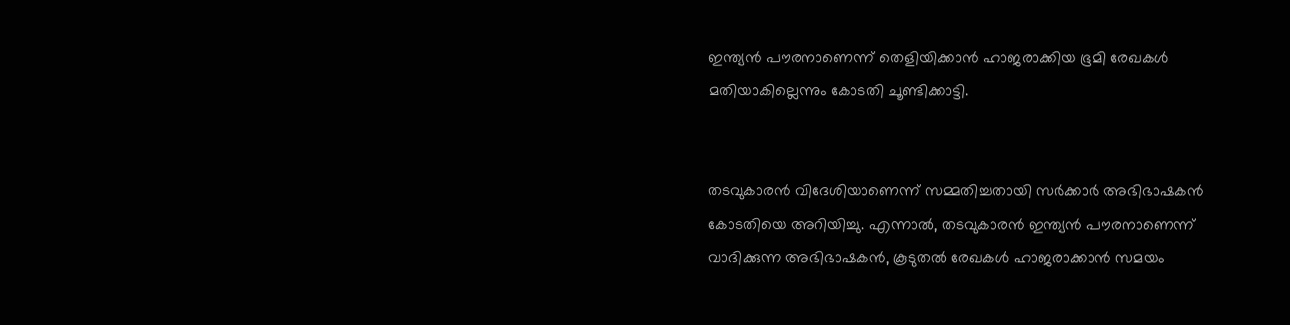ഇന്ത്യൻ പൗരനാണെന്ന് തെളിയിക്കാൻ ഹാജരാക്കിയ ഭൂമി രേഖകൾ മതിയാകില്ലെന്നും കോടതി ചൂണ്ടിക്കാട്ടി.


തടവുകാരൻ വിദേശിയാണെന്ന് സമ്മതിച്ചതായി സർക്കാർ അഭിഭാഷകൻ കോടതിയെ അറിയിച്ചു. എന്നാൽ, തടവുകാരൻ ഇന്ത്യൻ പൗരനാണെന്ന് വാദിക്കുന്ന അഭിഭാഷകൻ, കൂടുതൽ രേഖകൾ ഹാജരാക്കാൻ സമയം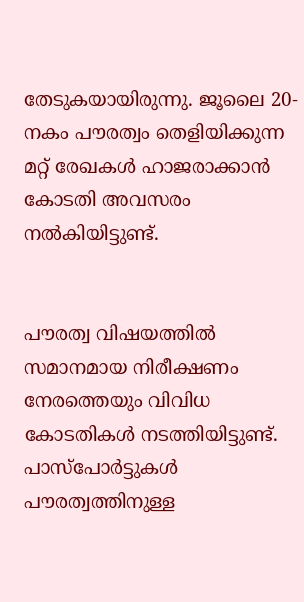തേടുകയായിരുന്നു. ജൂലൈ 20-നകം പൗരത്വം തെളിയിക്കുന്ന മറ്റ് രേഖകൾ ഹാജരാക്കാൻ കോടതി അവസരം നൽകിയിട്ടുണ്ട്.


പൗരത്വ വിഷയത്തിൽ സമാനമായ നിരീക്ഷണം നേരത്തെയും വിവിധ കോടതികൾ നടത്തിയിട്ടുണ്ട്. പാസ്‌പോർട്ടുകൾ പൗരത്വത്തിനുള്ള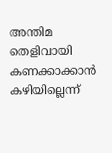അന്തിമ തെളിവായി കണക്കാക്കാൻ കഴിയില്ലെന്ന്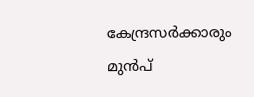കേന്ദ്രസർക്കാരും മുൻപ്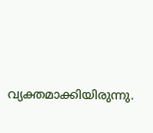വ്യക്തമാക്കിയിരുന്നു.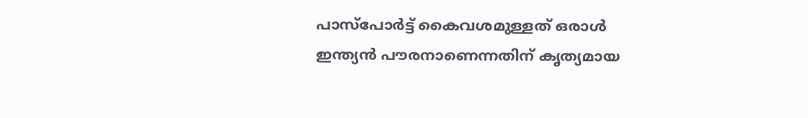പാസ്‌പോർട്ട് കൈവശമുള്ളത് ഒരാൾ ഇന്ത്യൻ പൗരനാണെന്നതിന് കൃത്യമായ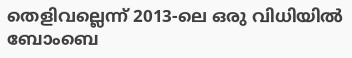തെളിവല്ലെന്ന് 2013-ലെ ഒരു വിധിയിൽ ബോംബെ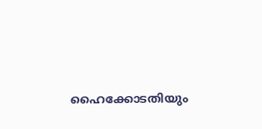ഹൈക്കോടതിയും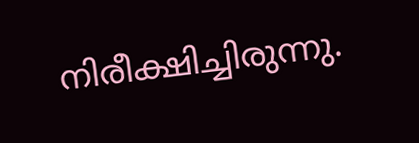നിരീക്ഷിച്ചിരുന്നു.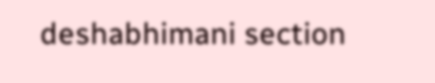deshabhimani section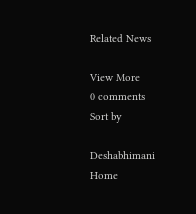Related News

View More
0 comments
Sort by

Deshabhimani
Home